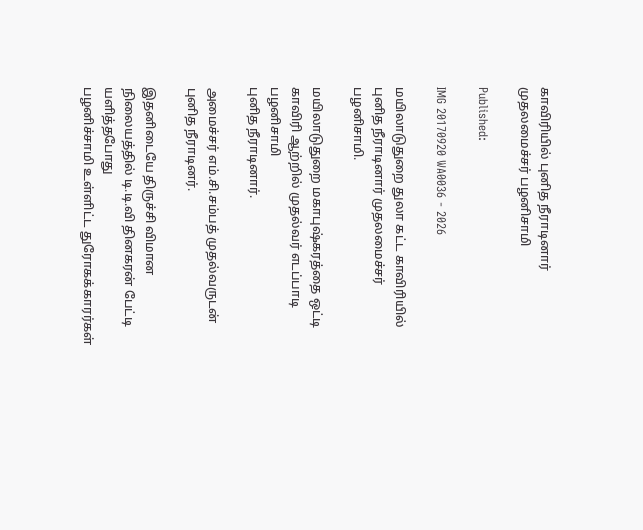காவிரியில் புனித நீராடினார் முதலமைச்சர் பழனிசாமி

Published:

IMG 20170920 WA0036 - 2026

மயிலாடுதுறை துலா கட்ட காவிரியில் புனித நீராடினார் முதலமைச்சர் பழனிசாமி.

மயிலாடுதுறை மகாபுஷ்கரத்தை ஒட்டி காவிரி ஆற்றில் முதல்வர் எடப்பாடி பழனிசாமி
புனித நீராடினார்.

அமைச்சர் எம்.சி.சம்பத் முதல்வருடன் புனித நீராடினர்.

இதனிடையே திருச்சி விமான நிலையத்தில் டி.டி.வி தினகரன் பேட்டி யளித்தபோது
பழனிச்சாமி உள்ளிட்ட துரோகக்காரர்கள்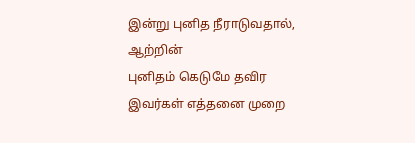இன்று புனித நீராடுவதால், ஆற்றின்
புனிதம் கெடுமே தவிர இவர்கள் எத்தனை முறை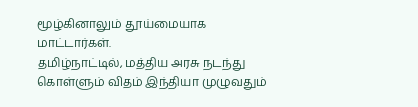மூழ்கினாலும் தூய்மையாக மாட்டார்கள்.
தமிழ்நாட்டில், மத்திய அரசு நடந்து கொள்ளும் விதம் இந்தியா முழுவதும்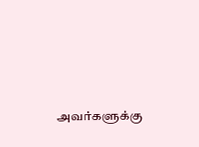அவர்களுக்கு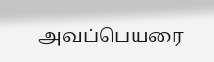அவப்பெயரை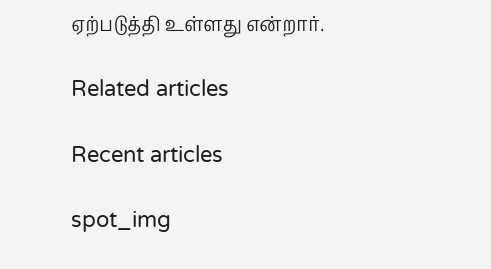ஏற்படுத்தி உள்ளது என்றார்.

Related articles

Recent articles

spot_img